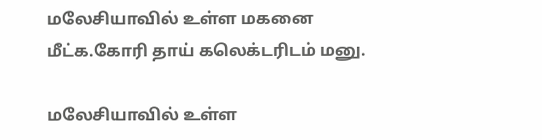மலேசியாவில் உள்ள மகனை மீட்க.கோரி தாய் கலெக்டரிடம் மனு.

மலேசியாவில் உள்ள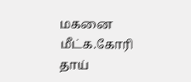மகனை மீட்க.கோரி தாய்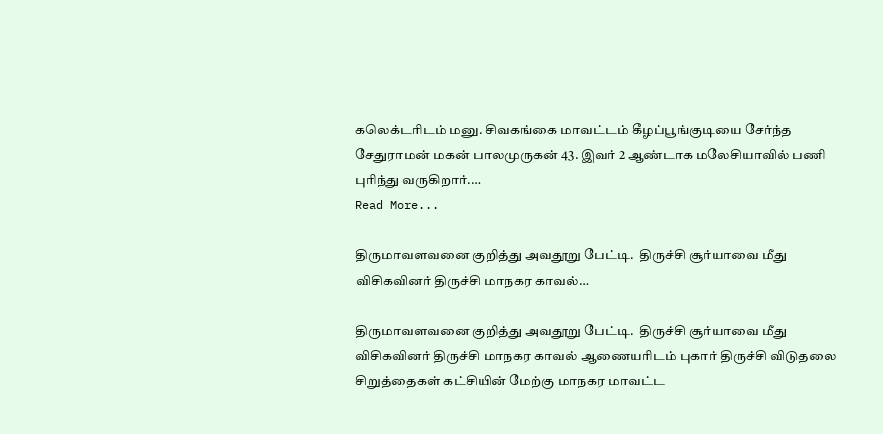கலெக்டரிடம் மனு. சிவகங்கை மாவட்டம் கீழப்பூங்குடியை சேர்ந்த சேதுராமன் மகன் பாலமுருகன் 43. இவர் 2 ஆண்டாக மலேசியாவில் பணி புரிந்து வருகிறார்.…
Read More...

திருமாவளவனை குறித்து அவதூறு பேட்டி.  திருச்சி சூர்யாவை மீது விசிகவினர் திருச்சி மாநகர காவல்…

திருமாவளவனை குறித்து அவதூறு பேட்டி.  திருச்சி சூர்யாவை மீது விசிகவினர் திருச்சி மாநகர காவல் ஆணையரிடம் புகார் திருச்சி விடுதலை சிறுத்தைகள் கட்சியின் மேற்கு மாநகர மாவட்ட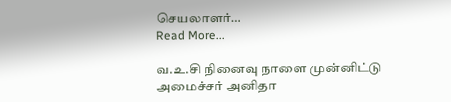செயலாளர்…
Read More...

வ.உ.சி நினைவு நாளை முன்னிட்டு அமைச்சர் அனிதா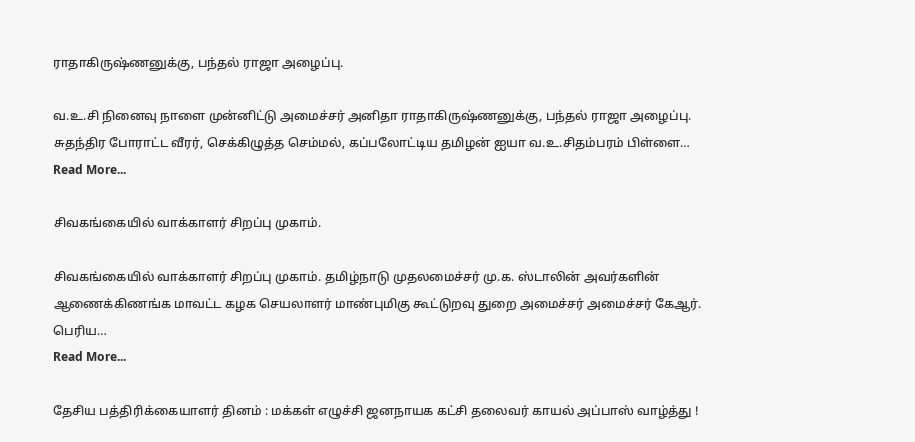ராதாகிருஷ்ணனுக்கு, பந்தல் ராஜா அழைப்பு.

வ.உ.சி நினைவு நாளை முன்னிட்டு அமைச்சர் அனிதா ராதாகிருஷ்ணனுக்கு, பந்தல் ராஜா அழைப்பு. சுதந்திர போராட்ட வீரர், செக்கிழுத்த செம்மல், கப்பலோட்டிய தமிழன் ஐயா வ.உ.சிதம்பரம் பிள்ளை…
Read More...

சிவகங்கையில் வாக்காளர் சிறப்பு முகாம்.

சிவகங்கையில் வாக்காளர் சிறப்பு முகாம். தமிழ்நாடு முதலமைச்சர் மு.க. ஸ்டாலின் அவர்களின் ஆணைக்கிணங்க மாவட்ட கழக செயலாளர் மாண்புமிகு கூட்டுறவு துறை அமைச்சர் அமைச்சர் கேஆர். பெரிய…
Read More...

தேசிய பத்திரிக்கையாளர் தினம் : மக்கள் எழுச்சி ஜனநாயக கட்சி தலைவர் காயல் அப்பாஸ் வாழ்த்து !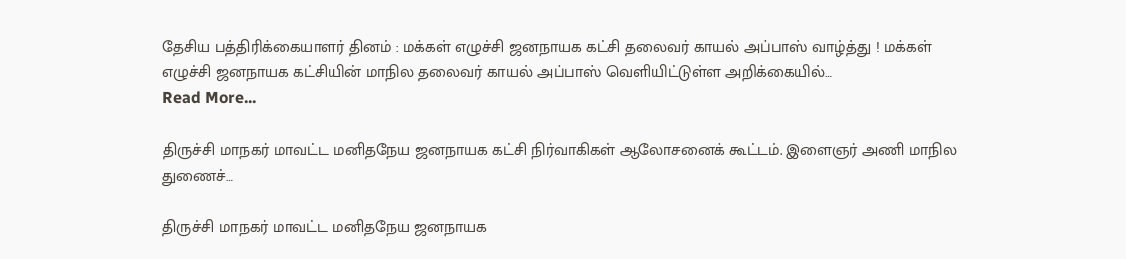தேசிய பத்திரிக்கையாளர் தினம் : மக்கள் எழுச்சி ஜனநாயக கட்சி தலைவர் காயல் அப்பாஸ் வாழ்த்து ! மக்கள் எழுச்சி ஜனநாயக கட்சியின் மாநில தலைவர் காயல் அப்பாஸ் வெளியிட்டுள்ள அறிக்கையில்…
Read More...

திருச்சி மாநகர் மாவட்ட மனிதநேய ஜனநாயக கட்சி நிர்வாகிகள் ஆலோசனைக் கூட்டம். இளைஞர் அணி மாநில துணைச்…

திருச்சி மாநகர் மாவட்ட மனிதநேய ஜனநாயக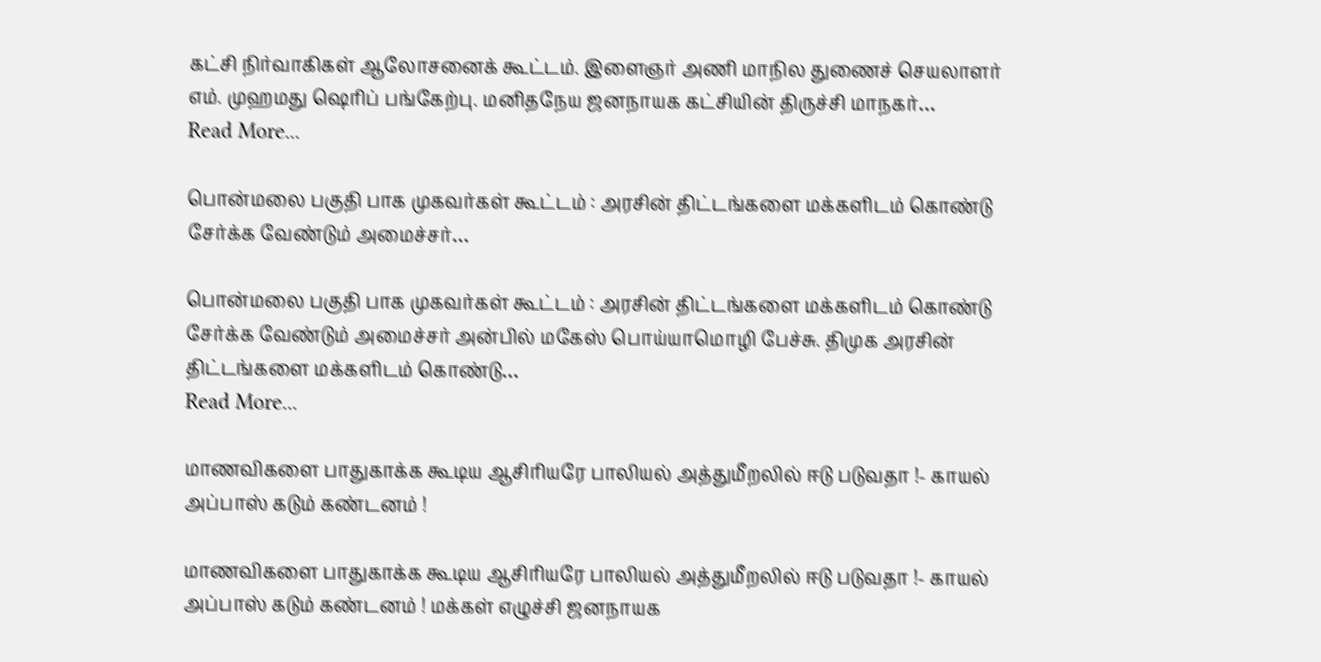கட்சி நிர்வாகிகள் ஆலோசனைக் கூட்டம். இளைஞர் அணி மாநில துணைச் செயலாளர் எம். முஹமது ஷெரிப் பங்கேற்பு. மனிதநேய ஜனநாயக கட்சியின் திருச்சி மாநகர்…
Read More...

பொன்மலை பகுதி பாக முகவர்கள் கூட்டம் : அரசின் திட்டங்களை மக்களிடம் கொண்டு சேர்க்க வேண்டும் அமைச்சர்…

பொன்மலை பகுதி பாக முகவர்கள் கூட்டம் : அரசின் திட்டங்களை மக்களிடம் கொண்டு சேர்க்க வேண்டும் அமைச்சர் அன்பில் மகேஸ் பொய்யாமொழி பேச்சு. திமுக அரசின் திட்டங்களை மக்களிடம் கொண்டு…
Read More...

மாணவிகளை பாதுகாக்க கூடிய ஆசிரியரே பாலியல் அத்துமீறலில் ஈடு படுவதா !- காயல் அப்பாஸ் கடும் கண்டனம் !

மாணவிகளை பாதுகாக்க கூடிய ஆசிரியரே பாலியல் அத்துமீறலில் ஈடு படுவதா !- காயல் அப்பாஸ் கடும் கண்டனம் ! மக்கள் எழுச்சி ஜனநாயக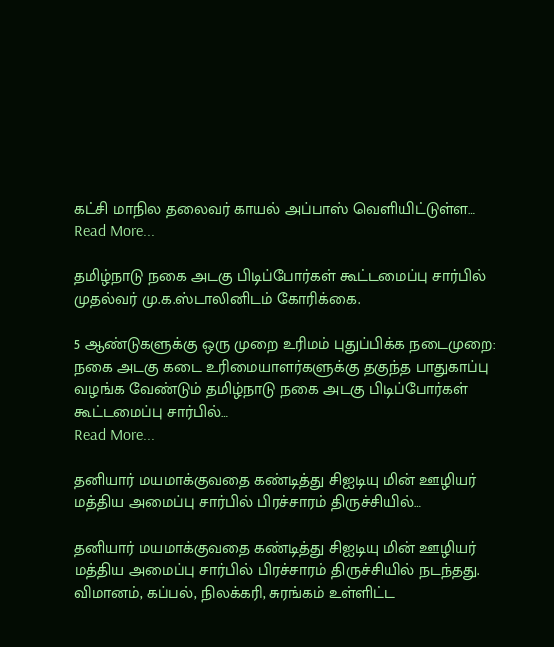கட்சி மாநில தலைவர் காயல் அப்பாஸ் வெளியிட்டுள்ள…
Read More...

தமிழ்நாடு நகை அடகு பிடிப்போர்கள் கூட்டமைப்பு சார்பில் முதல்வர் மு.க.ஸ்டாலினிடம் கோரிக்கை.

5 ஆண்டுகளுக்கு ஒரு முறை உரிமம் புதுப்பிக்க நடைமுறை: நகை அடகு கடை உரிமையாளர்களுக்கு தகுந்த பாதுகாப்பு வழங்க வேண்டும் தமிழ்நாடு நகை அடகு பிடிப்போர்கள் கூட்டமைப்பு சார்பில்…
Read More...

தனியார் மயமாக்குவதை கண்டித்து சிஐடியு மின் ஊழியர் மத்திய அமைப்பு சார்பில் பிரச்சாரம் திருச்சியில்…

தனியார் மயமாக்குவதை கண்டித்து சிஐடியு மின் ஊழியர் மத்திய அமைப்பு சார்பில் பிரச்சாரம் திருச்சியில் நடந்தது. விமானம், கப்பல், நிலக்கரி, சுரங்கம் உள்ளிட்ட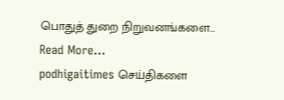பொதுத் துறை நிறுவனங்களை…
Read More...
podhigaitimes செய்திகளை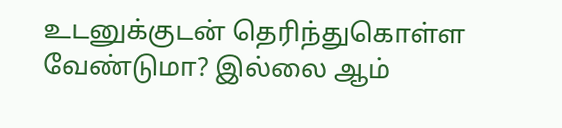உடனுக்குடன் தெரிந்துகொள்ள வேண்டுமா? இல்லை ஆம்